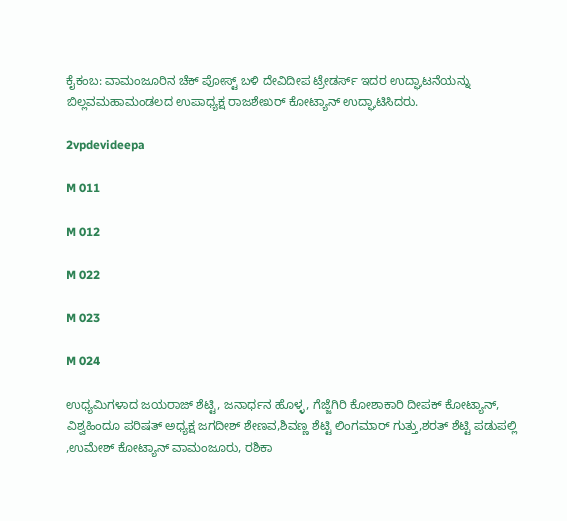ಕೈಕಂಬ: ವಾಮಂಜೂರಿನ ಚೆಕ್ ಪೋಸ್ಟ್ ಬಳಿ ದೇವಿದೀಪ ಟ್ರೇಡರ್ಸ್ ಇದರ ಉದ್ಘಾಟನೆಯನ್ನು ಬಿಲ್ಲವಮಹಾಮಂಡಲದ ಉಪಾಧ್ಯಕ್ಷ ರಾಜಶೇಖರ್ ಕೋಟ್ಯಾನ್ ಉದ್ಘಾಟಿಸಿದರು.

2vpdevideepa

M 011

M 012

M 022

M 023

M 024

ಉಧ್ಯಮಿಗಳಾದ ಜಯರಾಜ್ ಶೆಟ್ಟಿ, ಜನಾರ್ಧನ ಹೊಳ್ಳ, ಗೆಜ್ಜೆಗಿರಿ ಕೋಶಾಕಾರಿ ದೀಪಕ್ ಕೋಟ್ಯಾನ್, ವಿಶ್ವಹಿಂದೂ ಪರಿಷತ್ ಅಧ್ಯಕ್ಷ ಜಗದೀಶ್ ಶೇಣವ,ಶಿವಣ್ಣ ಶೆಟ್ಟಿ ಲಿಂಗಮಾರ್ ಗುತ್ತು,ಶರತ್ ಶೆಟ್ಟಿ ಪಡುಪಲ್ಲಿ ,ಉಮೇಶ್ ಕೋಟ್ಯಾನ್ ವಾಮಂಜೂರು, ರಶಿಕಾ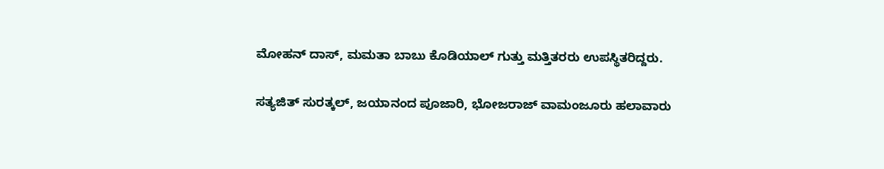ಮೋಹನ್ ದಾಸ್, ಮಮತಾ ಬಾಬು ಕೊಡಿಯಾಲ್ ಗುತ್ತು ಮತ್ತಿತರರು ಉಪಸ್ಥಿತರಿದ್ದರು.

ಸತ್ಯಜಿತ್ ಸುರತ್ಕಲ್, ಜಯಾನಂದ ಪೂಜಾರಿ, ಭೋಜರಾಜ್ ವಾಮಂಜೂರು ಹಲಾವಾರು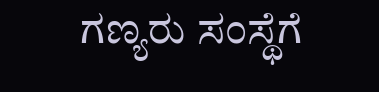ಗಣ್ಯರು ಸಂಸ್ಥೆಗೆ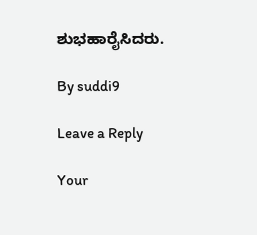ಶುಭಹಾರೈಸಿದರು.

By suddi9

Leave a Reply

Your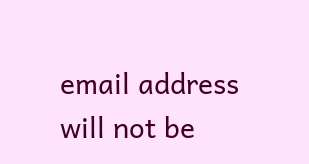email address will not be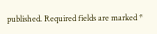published. Required fields are marked *